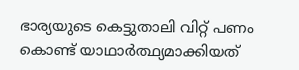ഭാര്യയുടെ കെട്ടുതാലി വിറ്റ് പണം കൊണ്ട് യാഥാർത്ഥ്യമാക്കിയത്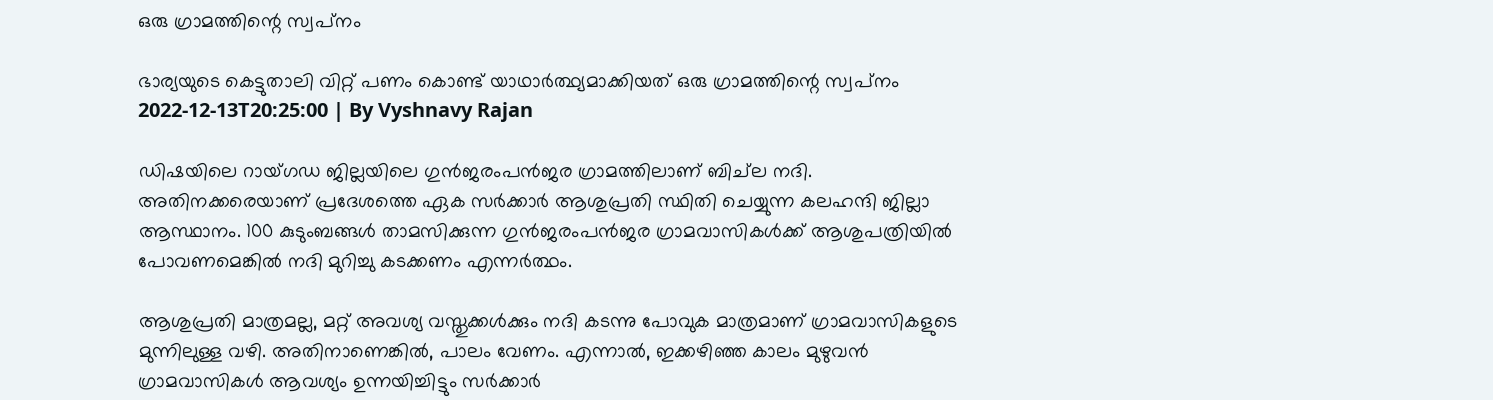ഒരു ഗ്രാമത്തിന്റെ സ്വപ്‌നം

ഭാര്യയുടെ കെട്ടുതാലി വിറ്റ് പണം കൊണ്ട് യാഥാർത്ഥ്യമാക്കിയത് ഒരു ഗ്രാമത്തിന്റെ സ്വപ്‌നം
2022-12-13T20:25:00 | By Vyshnavy Rajan

ഡിഷയിലെ റായ്ഗഡ ജില്ലയിലെ ഗുന്‍ജരംപന്‍ജര ഗ്രാമത്തിലാണ് ബിച്‌ല നദി. അതിനക്കരെയാണ് പ്രദേശത്തെ ഏക സര്‍ക്കാര്‍ ആശുപ്രതി സ്ഥിതി ചെയ്യുന്ന കലഹന്ദി ജില്ലാ ആസ്ഥാനം. 100 കുടുംബങ്ങള്‍ താമസിക്കുന്ന ഗുന്‍ജരംപന്‍ജര ഗ്രാമവാസികള്‍ക്ക് ആശുപത്രിയില്‍ പോവണമെങ്കില്‍ നദി മുറിച്ചു കടക്കണം എന്നര്‍ത്ഥം.

ആശുപ്രതി മാത്രമല്ല, മറ്റ് അവശ്യ വസ്തുക്കള്‍ക്കും നദി കടന്നു പോവുക മാത്രമാണ് ഗ്രാമവാസികളുടെ മുന്നിലുള്ള വഴി. അതിനാണെങ്കില്‍, പാലം വേണം. എന്നാല്‍, ഇക്കഴിഞ്ഞ കാലം മുഴുവന്‍ ഗ്രാമവാസികള്‍ ആവശ്യം ഉന്നയിച്ചിട്ടും സര്‍ക്കാര്‍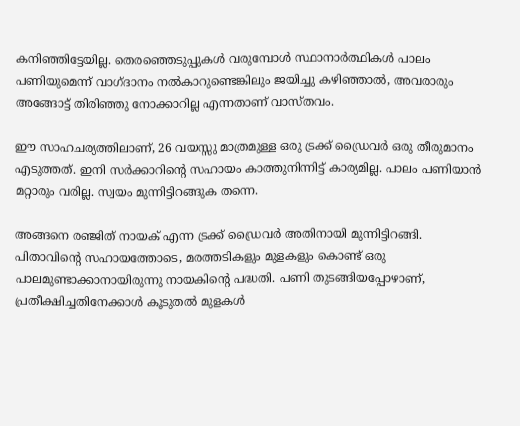കനിഞ്ഞിട്ടേയില്ല. തെരഞ്ഞെടുപ്പുകള്‍ വരുമ്പോള്‍ സ്ഥാനാര്‍ത്ഥികള്‍ പാലം പണിയുമെന്ന് വാഗ്ദാനം നല്‍കാറുണ്ടെങ്കിലും ജയിച്ചു കഴിഞ്ഞാല്‍, അവരാരും അങ്ങോട്ട് തിരിഞ്ഞു നോക്കാറില്ല എന്നതാണ് വാസ്തവം.

ഈ സാഹചര്യത്തിലാണ്, 26 വയസ്സു മാത്രമുള്ള ഒരു ട്രക്ക് ഡ്രൈവര്‍ ഒരു തീരുമാനം എടുത്തത്. ഇനി സര്‍ക്കാറിന്റെ സഹായം കാത്തുനിന്നിട്ട് കാര്യമില്ല. പാലം പണിയാന്‍ മറ്റാരും വരില്ല. സ്വയം മുന്നിട്ടിറങ്ങുക തന്നെ.

അങ്ങനെ രഞ്ജിത് നായക് എന്ന ട്രക്ക് ഡ്രൈവര്‍ അതിനായി മുന്നിട്ടിറങ്ങി. പിതാവിന്റെ സഹായത്തോടെ, മരത്തടികളും മുളകളും കൊണ്ട് ഒരു പാലമുണ്ടാക്കാനായിരുന്നു നായകിന്റെ പദ്ധതി. പണി തുടങ്ങിയപ്പോഴാണ്, പ്രതീക്ഷിച്ചതിനേക്കാള്‍ കൂടുതല്‍ മുളകള്‍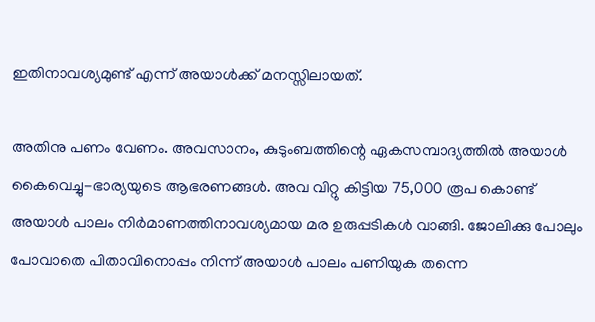ഇതിനാവശ്യമുണ്ട് എന്ന് അയാള്‍ക്ക് മനസ്സിലായത്.

അതിനു പണം വേണം. അവസാനം, കുടുംബത്തിന്റെ ഏകസമ്പാദ്യത്തില്‍ അയാള്‍ കൈവെച്ചു-ഭാര്യയുടെ ആഭരണങ്ങള്‍. അവ വിറ്റു കിട്ടിയ 75,000 രൂപ കൊണ്ട് അയാള്‍ പാലം നിര്‍മാണത്തിനാവശ്യമായ മര ഉരുപ്പടികള്‍ വാങ്ങി. ജോലിക്കു പോലും പോവാതെ പിതാവിനൊപ്പം നിന്ന് അയാള്‍ പാലം പണിയുക തന്നെ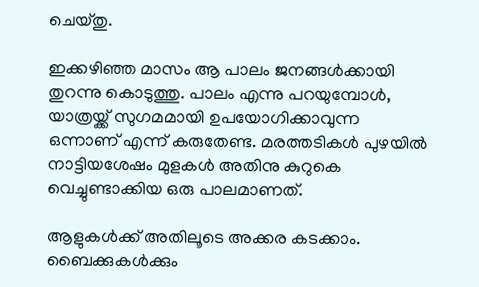ചെയ്തു.

ഇക്കഴിഞ്ഞ മാസം ആ പാലം ജനങ്ങള്‍ക്കായി തുറന്നു കൊടുത്തു. പാലം എന്നു പറയുമ്പോള്‍, യാത്രയ്ക്ക് സുഗമമായി ഉപയോഗിക്കാവുന്ന ഒന്നാണ് എന്ന് കരുതേണ്ട. മരത്തടികള്‍ പുഴയില്‍ നാട്ടിയശേഷം മുളകള്‍ അതിനു കുറുകെ വെച്ചുണ്ടാക്കിയ ഒരു പാലമാണത്.

ആളുകള്‍ക്ക് അതിലൂടെ അക്കര കടക്കാം. ബൈക്കുകള്‍ക്കും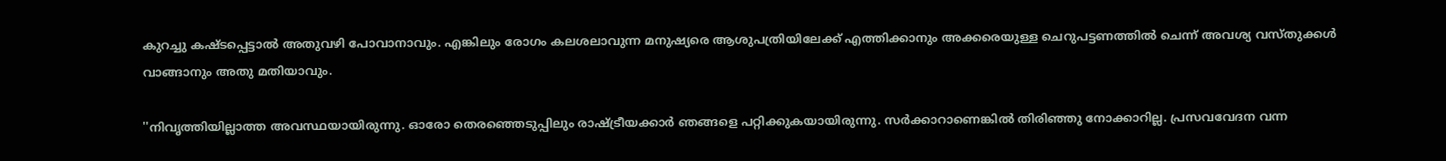കുറച്ചു കഷ്ടപ്പെട്ടാല്‍ അതുവഴി പോവാനാവും. എങ്കിലും രോഗം കലശലാവുന്ന മനുഷ്യരെ ആശുപത്രിയിലേക്ക് എത്തിക്കാനും അക്കരെയുള്ള ചെറുപട്ടണത്തില്‍ ചെന്ന് അവശ്യ വസ്തുക്കള്‍ വാങ്ങാനും അതു മതിയാവും.

''നിവൃത്തിയില്ലാത്ത അവസ്ഥയായിരുന്നു. ഓരോ തെരഞ്ഞെടുപ്പിലും രാഷ്ട്രീയക്കാര്‍ ഞങ്ങളെ പറ്റിക്കുകയായിരുന്നു. സര്‍ക്കാറാണെങ്കില്‍ തിരിഞ്ഞു നോക്കാറില്ല. പ്രസവവേദന വന്ന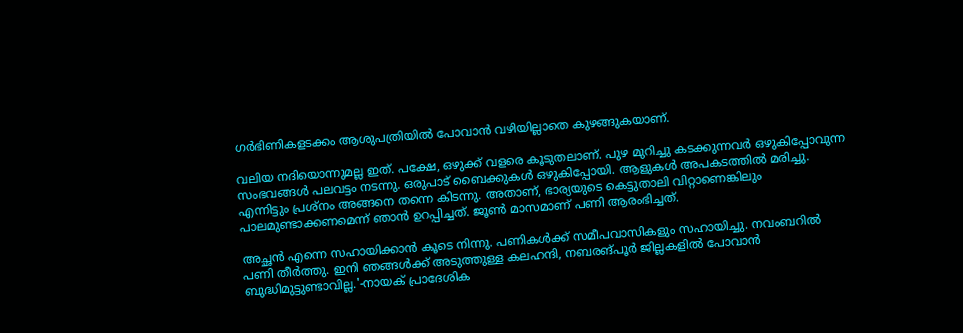ഗര്‍ഭിണികളടക്കം ആശുപത്രിയില്‍ പോവാന്‍ വഴിയില്ലാതെ കുഴങ്ങുകയാണ്.

വലിയ നദിയൊന്നുമല്ല ഇത്. പക്ഷേ, ഒഴുക്ക് വളരെ കൂടുതലാണ്. പുഴ മുറിച്ചു കടക്കുന്നവര്‍ ഒഴുകിപ്പോവുന്ന സംഭവങ്ങള്‍ പലവട്ടം നടന്നു. ഒരുപാട് ബൈക്കുകള്‍ ഒഴുകിപ്പോയി. ആളുകള്‍ അപകടത്തില്‍ മരിച്ചു. എന്നിട്ടും പ്രശ്‌നം അങ്ങനെ തന്നെ കിടന്നു. അതാണ്, ഭാര്യയുടെ കെട്ടുതാലി വിറ്റാണെങ്കിലും പാലമുണ്ടാക്കണമെന്ന് ഞാന്‍ ഉറപ്പിച്ചത്. ജൂണ്‍ മാസമാണ് പണി ആരംഭിച്ചത്.

അച്ഛന്‍ എന്നെ സഹായിക്കാന്‍ കൂടെ നിന്നു. പണികള്‍ക്ക് സമീപവാസികളും സഹായിച്ചു. നവംബറില്‍ പണി തീര്‍ത്തു. ഇനി ഞങ്ങള്‍ക്ക് അടുത്തുള്ള കലഹന്ദി, നബരങ്പൂര്‍ ജില്ലകളില്‍ പോവാന്‍ ബുദ്ധിമുട്ടുണ്ടാവില്ല.'-നായക് പ്രാദേശിക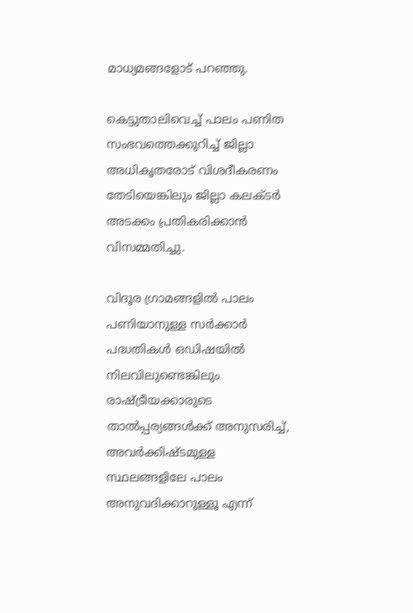മാധ്യമങ്ങളോട് പറഞ്ഞു.

കെട്ടുതാലിവെച്ച് പാലം പണിത സംഭവത്തെക്കുറിച്ച് ജില്ലാ അധികൃതരോട് വിശദീകരണം തേടിയെങ്കിലും ജില്ലാ കലക്ടര്‍ അടക്കം പ്രതികരിക്കാന്‍ വിസമ്മതിച്ചു.

വിദൂര ഗ്രാമങ്ങളില്‍ പാലം പണിയാനുള്ള സര്‍ക്കാര്‍ പദ്ധതികള്‍ ഒഡിഷയില്‍ നിലവിലുണ്ടെങ്കിലും രാഷ്ട്രീയക്കാരുടെ താല്‍പ്പര്യങ്ങള്‍ക്ക് അനുസരിച്ച്, അവര്‍ക്കിഷ്ടമുള്ള സ്ഥലങ്ങളിലേ പാലം അനുവദിക്കാറുള്ളൂ എന്ന്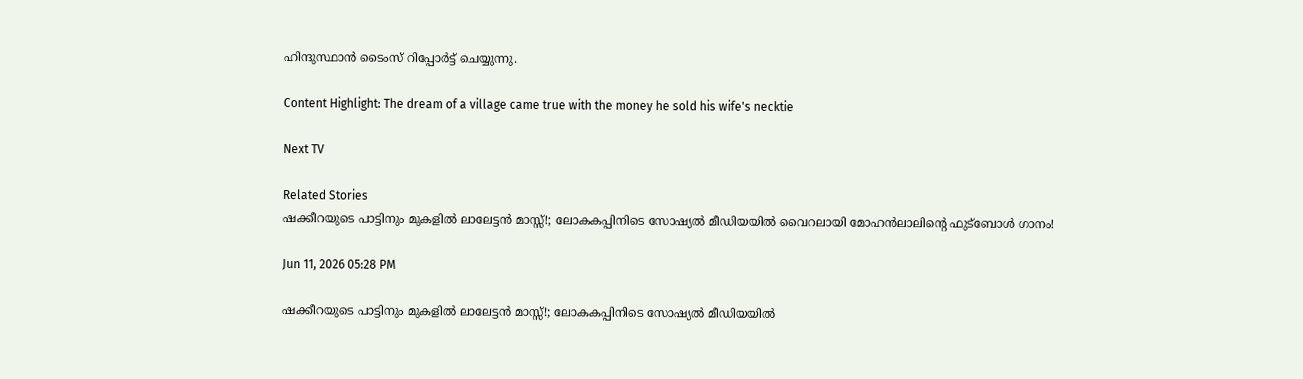ഹിന്ദുസ്ഥാന്‍ ടൈംസ് റിപ്പോര്‍ട്ട് ചെയ്യുന്നു.

Content Highlight: The dream of a village came true with the money he sold his wife's necktie

Next TV

Related Stories
ഷക്കീറയുടെ പാട്ടിനും മുകളിൽ ലാലേട്ടൻ മാസ്സ്!; ലോകകപ്പിനിടെ സോഷ്യൽ മീഡിയയിൽ വൈറലായി മോഹൻലാലിന്റെ ഫുട്ബോൾ ഗാനം!

Jun 11, 2026 05:28 PM

ഷക്കീറയുടെ പാട്ടിനും മുകളിൽ ലാലേട്ടൻ മാസ്സ്!; ലോകകപ്പിനിടെ സോഷ്യൽ മീഡിയയിൽ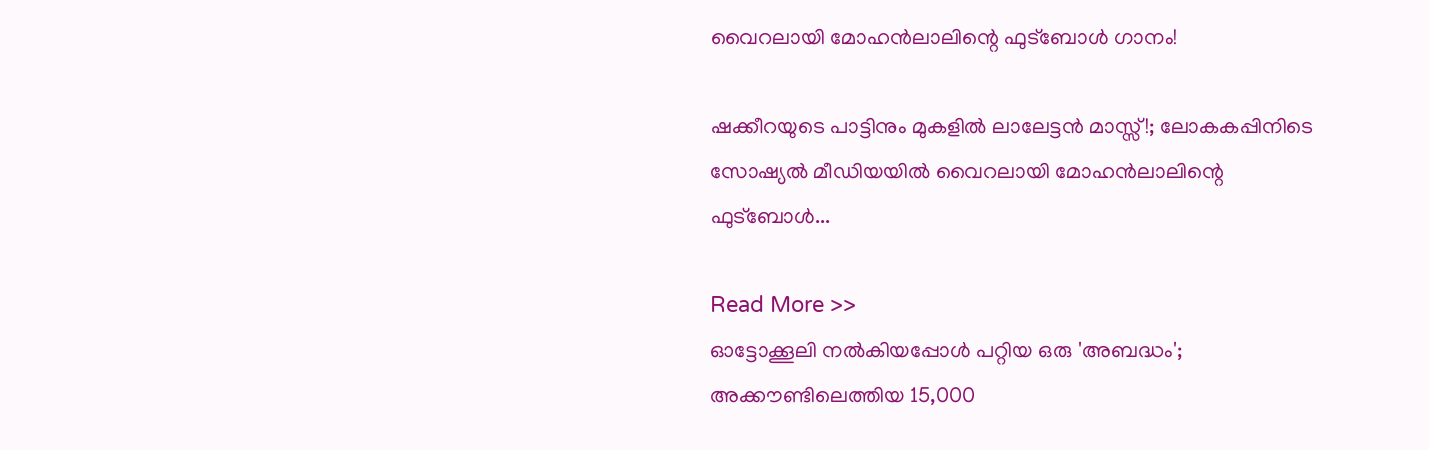വൈറലായി മോഹൻലാലിന്റെ ഫുട്ബോൾ ഗാനം!

ഷക്കീറയുടെ പാട്ടിനും മുകളിൽ ലാലേട്ടൻ മാസ്സ്!; ലോകകപ്പിനിടെ സോഷ്യൽ മീഡിയയിൽ വൈറലായി മോഹൻലാലിന്റെ ഫുട്ബോൾ...

Read More >>
ഓട്ടോക്കൂലി നൽകിയപ്പോൾ പറ്റിയ ഒരു 'അബദ്ധം'; അക്കൗണ്ടിലെത്തിയ 15,000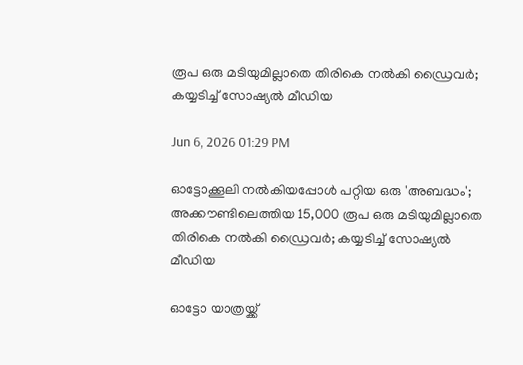രൂപ ഒരു മടിയുമില്ലാതെ തിരികെ നൽകി ഡ്രൈവർ; കയ്യടിച്ച് സോഷ്യൽ മീഡിയ

Jun 6, 2026 01:29 PM

ഓട്ടോക്കൂലി നൽകിയപ്പോൾ പറ്റിയ ഒരു 'അബദ്ധം'; അക്കൗണ്ടിലെത്തിയ 15,000 രൂപ ഒരു മടിയുമില്ലാതെ തിരികെ നൽകി ഡ്രൈവർ; കയ്യടിച്ച് സോഷ്യൽ മീഡിയ

ഓട്ടോ യാത്രയ്ക്ക്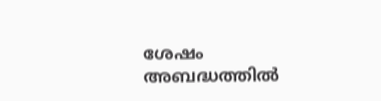ശേഷം അബദ്ധത്തിൽ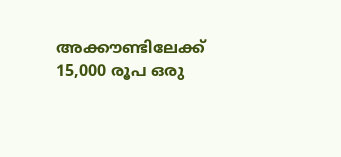അക്കൗണ്ടിലേക്ക് 15,000 രൂപ ഒരു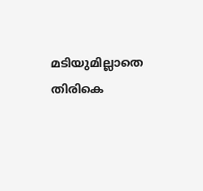മടിയുമില്ലാതെ തിരികെ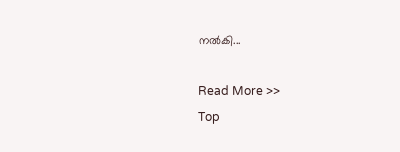നൽകി...

Read More >>
Top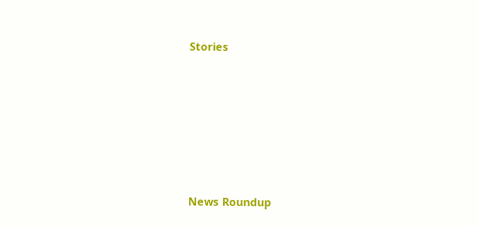Stories










News Roundup